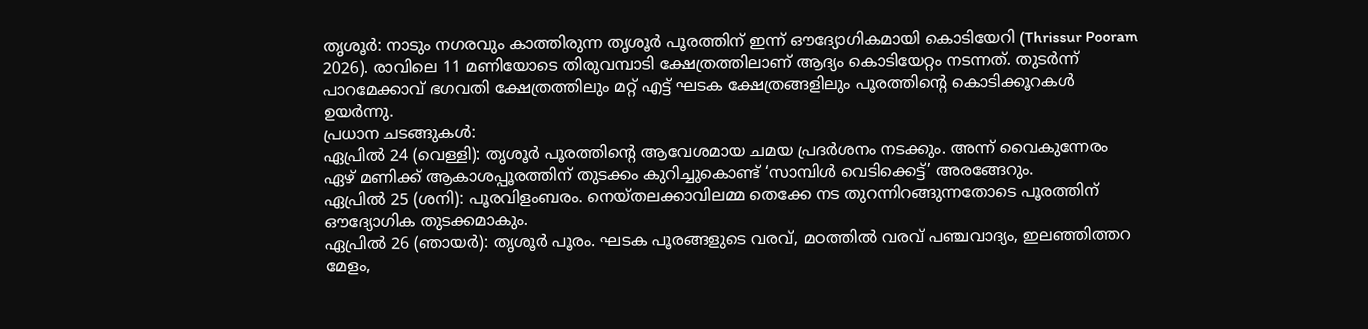തൃശൂർ: നാടും നഗരവും കാത്തിരുന്ന തൃശൂർ പൂരത്തിന് ഇന്ന് ഔദ്യോഗികമായി കൊടിയേറി (Thrissur Pooram 2026). രാവിലെ 11 മണിയോടെ തിരുവമ്പാടി ക്ഷേത്രത്തിലാണ് ആദ്യം കൊടിയേറ്റം നടന്നത്. തുടർന്ന് പാറമേക്കാവ് ഭഗവതി ക്ഷേത്രത്തിലും മറ്റ് എട്ട് ഘടക ക്ഷേത്രങ്ങളിലും പൂരത്തിന്റെ കൊടിക്കൂറകൾ ഉയർന്നു.
പ്രധാന ചടങ്ങുകൾ:
ഏപ്രിൽ 24 (വെള്ളി): തൃശൂർ പൂരത്തിന്റെ ആവേശമായ ചമയ പ്രദർശനം നടക്കും. അന്ന് വൈകുന്നേരം ഏഴ് മണിക്ക് ആകാശപ്പൂരത്തിന് തുടക്കം കുറിച്ചുകൊണ്ട് ‘സാമ്പിൾ വെടിക്കെട്ട്’ അരങ്ങേറും.
ഏപ്രിൽ 25 (ശനി): പൂരവിളംബരം. നെയ്തലക്കാവിലമ്മ തെക്കേ നട തുറന്നിറങ്ങുന്നതോടെ പൂരത്തിന് ഔദ്യോഗിക തുടക്കമാകും.
ഏപ്രിൽ 26 (ഞായർ): തൃശൂർ പൂരം. ഘടക പൂരങ്ങളുടെ വരവ്, മഠത്തിൽ വരവ് പഞ്ചവാദ്യം, ഇലഞ്ഞിത്തറ മേളം,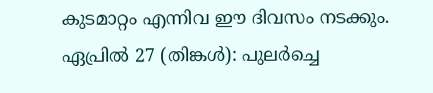കുടമാറ്റം എന്നിവ ഈ ദിവസം നടക്കും.
ഏപ്രിൽ 27 (തിങ്കൾ): പുലർച്ചെ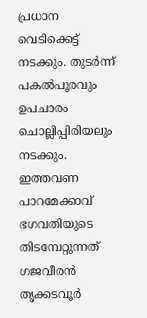പ്രധാന വെടിക്കെട്ട് നടക്കും. തുടർന്ന് പകൽപൂരവും ഉപചാരം ചൊല്ലിപ്പിരിയലും നടക്കും.
ഇത്തവണ പാറമേക്കാവ് ഭഗവതിയുടെ തിടമ്പേറ്റുന്നത് ഗജവീരൻ തൃക്കടവൂർ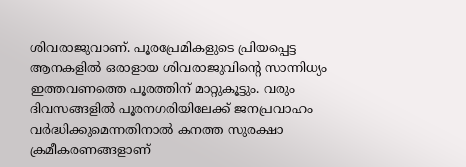ശിവരാജുവാണ്. പൂരപ്രേമികളുടെ പ്രിയപ്പെട്ട ആനകളിൽ ഒരാളായ ശിവരാജുവിന്റെ സാന്നിധ്യം ഇത്തവണത്തെ പൂരത്തിന് മാറ്റുകൂട്ടും. വരും ദിവസങ്ങളിൽ പൂരനഗരിയിലേക്ക് ജനപ്രവാഹം വർദ്ധിക്കുമെന്നതിനാൽ കനത്ത സുരക്ഷാ ക്രമീകരണങ്ങളാണ്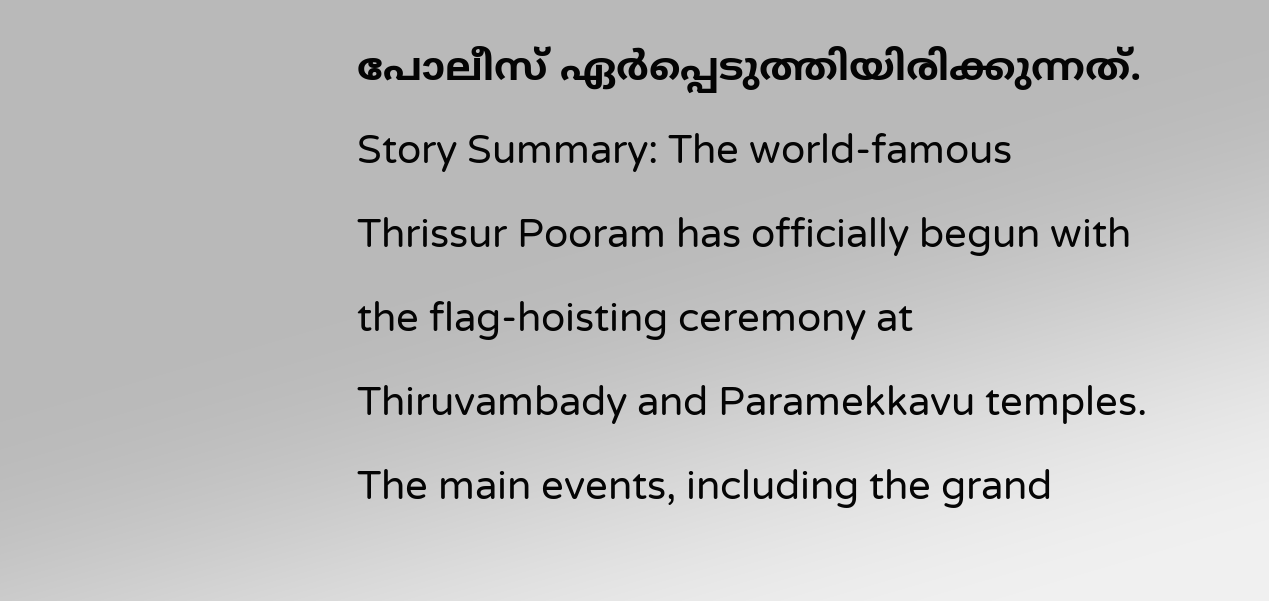പോലീസ് ഏർപ്പെടുത്തിയിരിക്കുന്നത്.
Story Summary: The world-famous Thrissur Pooram has officially begun with the flag-hoisting ceremony at Thiruvambady and Paramekkavu temples. The main events, including the grand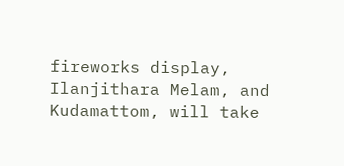fireworks display, Ilanjithara Melam, and Kudamattom, will take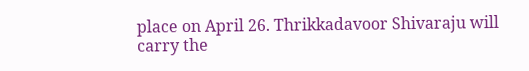place on April 26. Thrikkadavoor Shivaraju will carry the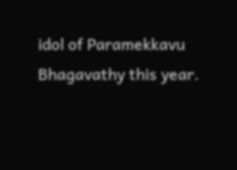idol of Paramekkavu Bhagavathy this year.